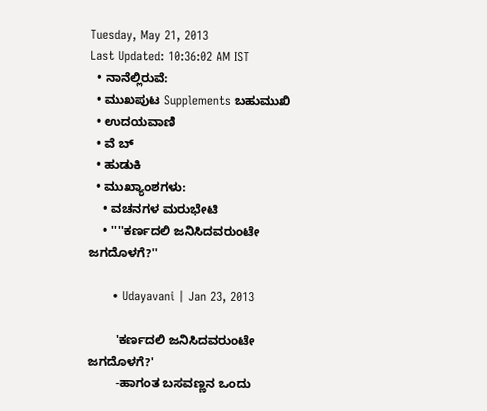Tuesday, May 21, 2013
Last Updated: 10:36:02 AM IST
  • ನಾನೆಲ್ಲಿರುವೆ:
  • ಮುಖಪುಟ Supplements ಬಹುಮುಖಿ
  • ಉದಯವಾಣಿ
  • ವೆ ಬ್
  • ಹುಡುಕಿ
  • ಮುಖ್ಯಾಂಶಗಳು:
    • ವಚನಗಳ ಮರುಭೇಟಿ
    • ''''ಕರ್ಣದಲಿ ಜನಿಸಿದವರುಂಟೇ ಜಗದೊಳಗೆ?''

      • Udayavani | Jan 23, 2013

        'ಕರ್ಣದಲಿ ಜನಿಸಿದವರುಂಟೇ ಜಗದೊಳಗೆ?'
        -ಹಾಗಂತ ಬಸವಣ್ಣನ ಒಂದು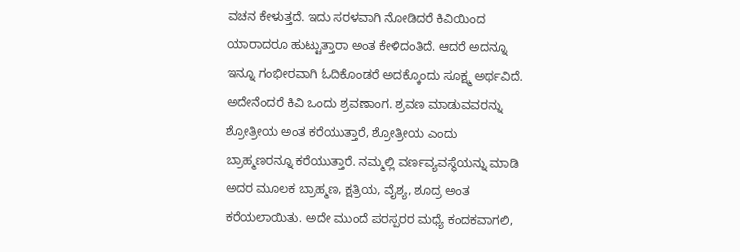ವಚನ ಕೇಳುತ್ತದೆ. ಇದು ಸರಳವಾಗಿ ನೋಡಿದರೆ ಕಿವಿಯಿಂದ ಯಾರಾದರೂ ಹುಟ್ಟುತ್ತಾರಾ ಅಂತ ಕೇಳಿದಂತಿದೆ. ಆದರೆ ಅದನ್ನೂ ಇನ್ನೂ ಗಂಭೀರವಾಗಿ ಓದಿಕೊಂಡರೆ ಅದಕ್ಕೊಂದು ಸೂಕ್ಷ್ಮ ಅರ್ಥವಿದೆ. ಅದೇನೆಂದರೆ ಕಿವಿ ಒಂದು ಶ್ರವಣಾಂಗ. ಶ್ರವಣ ಮಾಡುವವರನ್ನು ಶ್ರೋತ್ರೀಯ ಅಂತ ಕರೆಯುತ್ತಾರೆ, ಶ್ರೋತ್ರೀಯ ಎಂದು ಬ್ರಾಹ್ಮಣರನ್ನೂ ಕರೆಯುತ್ತಾರೆ. ನಮ್ಮಲ್ಲಿ ವರ್ಣವ್ಯವಸ್ಥೆಯನ್ನು ಮಾಡಿ ಅದರ ಮೂಲಕ ಬ್ರಾಹ್ಮಣ, ಕ್ಷತ್ರಿಯ, ವೈಶ್ಯ, ಶೂದ್ರ ಅಂತ ಕರೆಯಲಾಯಿತು. ಅದೇ ಮುಂದೆ ಪರಸ್ಪರರ ಮಧ್ಯೆ ಕಂದಕವಾಗಲಿ,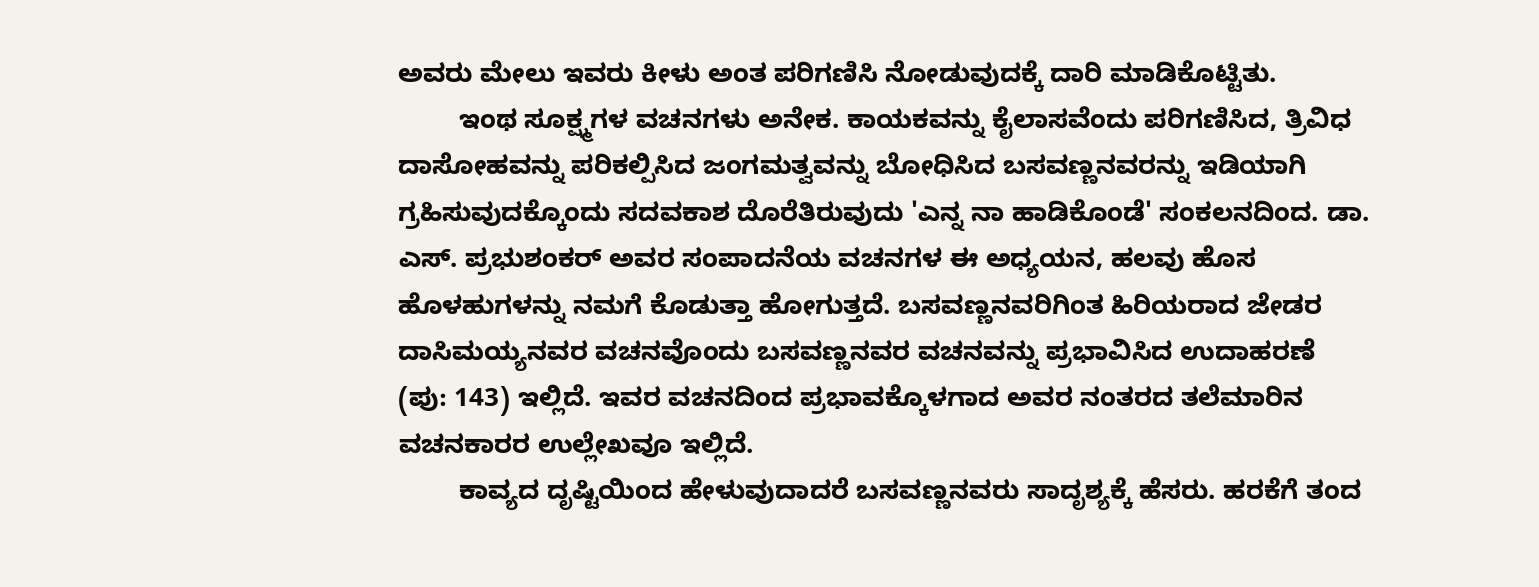ಅವರು ಮೇಲು ಇವರು ಕೀಳು ಅಂತ ಪರಿಗಣಿಸಿ ನೋಡುವುದಕ್ಕೆ ದಾರಿ ಮಾಡಿಕೊಟ್ಟಿತು.
        ಇಂಥ ಸೂಕ್ಷ್ಮಗಳ ವಚನಗಳು ಅನೇಕ. ಕಾಯಕವನ್ನು ಕೈಲಾಸವೆಂದು ಪರಿಗಣಿಸಿದ, ತ್ರಿವಿಧ ದಾಸೋಹವನ್ನು ಪರಿಕಲ್ಪಿಸಿದ ಜಂಗಮತ್ವವನ್ನು ಬೋಧಿಸಿದ ಬಸವಣ್ಣನವರನ್ನು ಇಡಿಯಾಗಿ ಗ್ರಹಿಸುವುದಕ್ಕೊಂದು ಸದವಕಾಶ ದೊರೆತಿರುವುದು 'ಎನ್ನ ನಾ ಹಾಡಿಕೊಂಡೆ' ಸಂಕಲನದಿಂದ. ಡಾ. ಎಸ್‌. ಪ್ರಭುಶಂಕರ್‌ ಅವರ ಸಂಪಾದನೆಯ ವಚನಗಳ ಈ ಅಧ್ಯಯನ, ಹಲವು ಹೊಸ ಹೊಳಹುಗಳನ್ನು ನಮಗೆ ಕೊಡುತ್ತಾ ಹೋಗುತ್ತದೆ. ಬಸವಣ್ಣನವರಿಗಿಂತ ಹಿರಿಯರಾದ ಜೇಡರ ದಾಸಿಮಯ್ಯನವರ ವಚನವೊಂದು ಬಸವಣ್ಣನವರ ವಚನವನ್ನು ಪ್ರಭಾವಿಸಿದ ಉದಾಹರಣೆ (ಪು: 143) ಇಲ್ಲಿದೆ. ಇವರ ವಚನದಿಂದ ಪ್ರಭಾವಕ್ಕೊಳಗಾದ ಅವರ ನಂತರದ ತಲೆಮಾರಿನ ವಚನಕಾರರ ಉಲ್ಲೇಖವೂ ಇಲ್ಲಿದೆ.
        ಕಾವ್ಯದ ದೃಷ್ಟಿಯಿಂದ ಹೇಳುವುದಾದರೆ ಬಸವಣ್ಣನವರು ಸಾದೃಶ್ಯಕ್ಕೆ ಹೆಸರು. ಹರಕೆಗೆ ತಂದ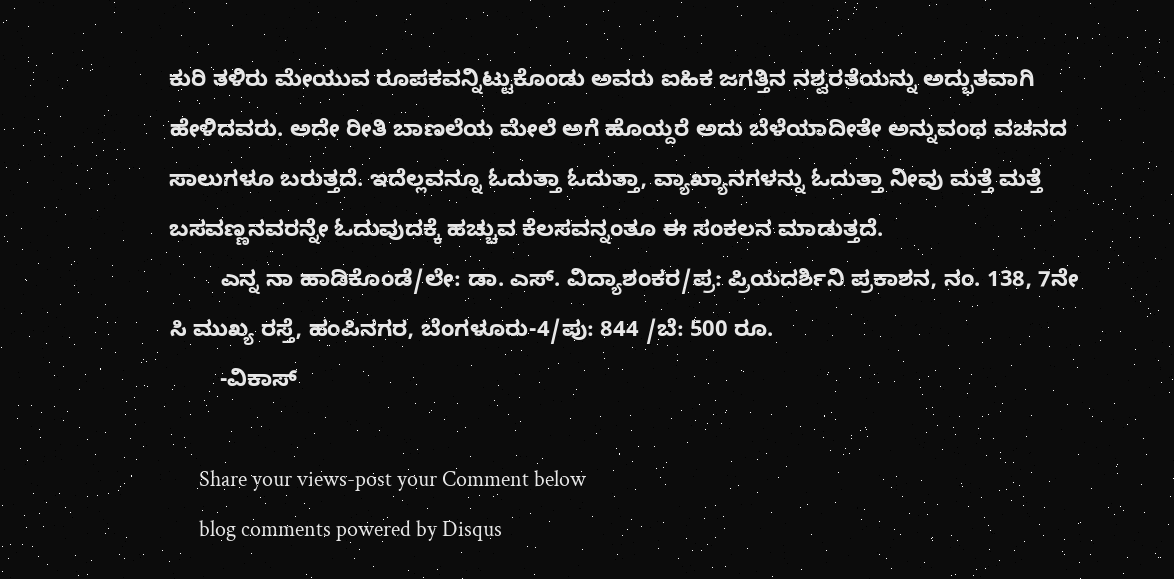ಕುರಿ ತಳಿರು ಮೇಯುವ ರೂಪಕವನ್ನಿಟ್ಟುಕೊಂಡು ಅವರು ಐಹಿಕ ಜಗತ್ತಿನ ನಶ್ವರತೆಯನ್ನು ಅದ್ಭುತವಾಗಿ ಹೇಳಿದವರು. ಅದೇ ರೀತಿ ಬಾಣಲೆಯ ಮೇಲೆ ಅಗೆ ಹೊಯ್ದರೆ ಅದು ಬೆಳೆಯಾದೀತೇ ಅನ್ನುವಂಥ ವಚನದ ಸಾಲುಗಳೂ ಬರುತ್ತದೆ. ಇದೆಲ್ಲವನ್ನೂ ಓದುತ್ತಾ ಓದುತ್ತಾ, ವ್ಯಾಖ್ಯಾನಗಳನ್ನು ಓದುತ್ತಾ ನೀವು ಮತ್ತೆ ಮತ್ತೆ ಬಸವಣ್ಣನವರನ್ನೇ ಓದುವುದಕ್ಕೆ ಹಚ್ಚುವ ಕೆಲಸವನ್ನಂತೂ ಈ ಸಂಕಲನ ಮಾಡುತ್ತದೆ.
        ಎನ್ನ ನಾ ಹಾಡಿಕೊಂಡೆ/ಲೇ: ಡಾ. ಎಸ್‌. ವಿದ್ಯಾಶಂಕರ/ಪ್ರ: ಪ್ರಿಯದರ್ಶಿನಿ ಪ್ರಕಾಶನ, ನಂ. 138, 7ನೇ ಸಿ ಮುಖ್ಯ ರಸ್ತೆ, ಹಂಪಿನಗರ, ಬೆಂಗಳೂರು-4/ಪು: 844 /ಬೆ: 500 ರೂ.
        -ವಿಕಾಸ್‌

      Share your views-post your Comment below
      blog comments powered by Disqus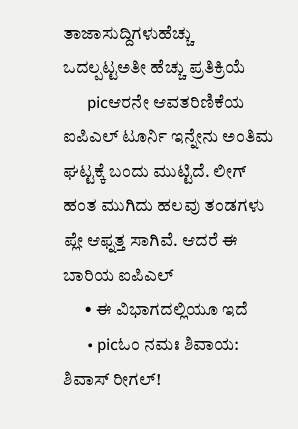ತಾಜಾಸುದ್ದಿಗಳುಹೆಚ್ಚು ಒದಲ್ಪಟ್ಟಅತೀ ಹೆಚ್ಚು ಪ್ರತಿಕ್ರಿಯೆ
      picಆರನೇ ಆವತರಿಣಿಕೆಯ ಐಪಿಎಲ್‌ ಟೂರ್ನಿ ಇನ್ನೇನು ಅಂತಿಮ ಘಟ್ಟಕ್ಕೆ ಬಂದು ಮುಟ್ಟಿದೆ. ಲೀಗ್‌ ಹಂತ ಮುಗಿದು ಹಲವು ತಂಡಗಳು ಪ್ಲೇ ಆಫ್ನತ್ತ ಸಾಗಿವೆ. ಆದರೆ ಈ ಬಾರಿಯ ಐಪಿಎಲ್‌
      • ಈ ವಿಭಾಗದಲ್ಲಿಯೂ ಇದೆ
      • picಓಂ ನಮಃ ಶಿವಾಯ: ಶಿವಾಸ್‌ ರೀಗಲ್‌!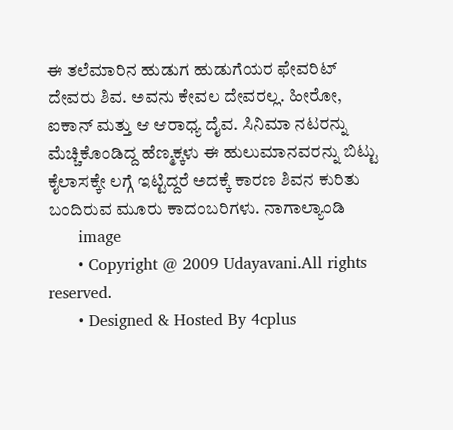ಈ ತಲೆಮಾರಿನ ಹುಡುಗ ಹುಡುಗೆಯರ ಫೇವರಿಟ್‌ ದೇವರು ಶಿವ. ಅವನು ಕೇವಲ ದೇವರಲ್ಲ. ಹೀರೋ, ಐಕಾನ್‌ ಮತ್ತು ಆ ಆರಾಧ್ಯ ದೈವ. ಸಿನಿಮಾ ನಟರನ್ನು ಮೆಚ್ಚಿಕೊಂಡಿದ್ದ ಹೆಣ್ಮಕ್ಕಳು ಈ ಹುಲುಮಾನವರನ್ನು ಬಿಟ್ಟು ಕೈಲಾಸಕ್ಕೇ ಲಗ್ಗೆ ಇಟ್ಟಿದ್ದರೆ ಅದಕ್ಕೆ ಕಾರಣ ಶಿವನ ಕುರಿತು ಬಂದಿರುವ ಮೂರು ಕಾದಂಬರಿಗಳು. ನಾಗಾಲ್ಯಾಂಡಿ
      image
      • Copyright @ 2009 Udayavani.All rights reserved.
      • Designed & Hosted By 4cplus